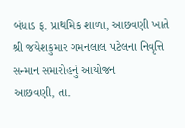બંધાડ ફ. પ્રાથમિક શાળા, આછવણી ખાતે શ્રી જયેશકુમાર ગમનલાલ પટેલના નિવૃત્તિ સન્માન સમારોહનું આયોજન
આછવણી, તા.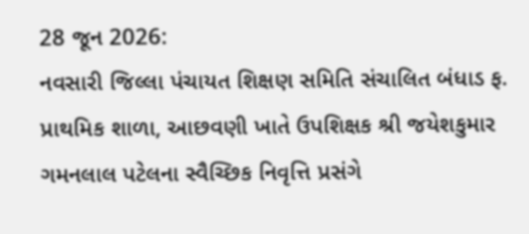28 જૂન 2026:
નવસારી જિલ્લા પંચાયત શિક્ષણ સમિતિ સંચાલિત બંધાડ ફ. પ્રાથમિક શાળા, આછવણી ખાતે ઉપશિક્ષક શ્રી જયેશકુમાર ગમનલાલ પટેલના સ્વૈચ્છિક નિવૃત્તિ પ્રસંગે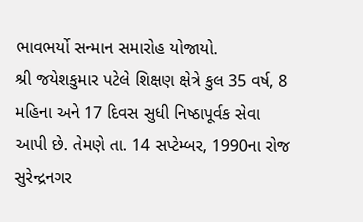ભાવભર્યો સન્માન સમારોહ યોજાયો.
શ્રી જયેશકુમાર પટેલે શિક્ષણ ક્ષેત્રે કુલ 35 વર્ષ, 8 મહિના અને 17 દિવસ સુધી નિષ્ઠાપૂર્વક સેવા આપી છે. તેમણે તા. 14 સપ્ટેમ્બર, 1990ના રોજ સુરેન્દ્રનગર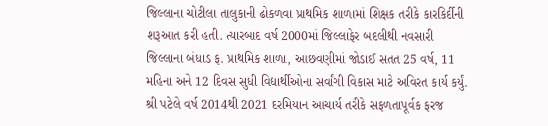જિલ્લાના ચોટીલા તાલુકાની ઢોકળવા પ્રાથમિક શાળામાં શિક્ષક તરીકે કારકિર્દીની શરૂઆત કરી હતી. ત્યારબાદ વર્ષ 2000માં જિલ્લાફેર બદલીથી નવસારી જિલ્લાના બંધાડ ફ. પ્રાથમિક શાળા, આછવણીમાં જોડાઈ સતત 25 વર્ષ, 11 મહિના અને 12 દિવસ સુધી વિદ્યાર્થીઓના સર્વાંગી વિકાસ માટે અવિરત કાર્ય કર્યું.
શ્રી પટેલે વર્ષ 2014થી 2021 દરમિયાન આચાર્ય તરીકે સફળતાપૂર્વક ફરજ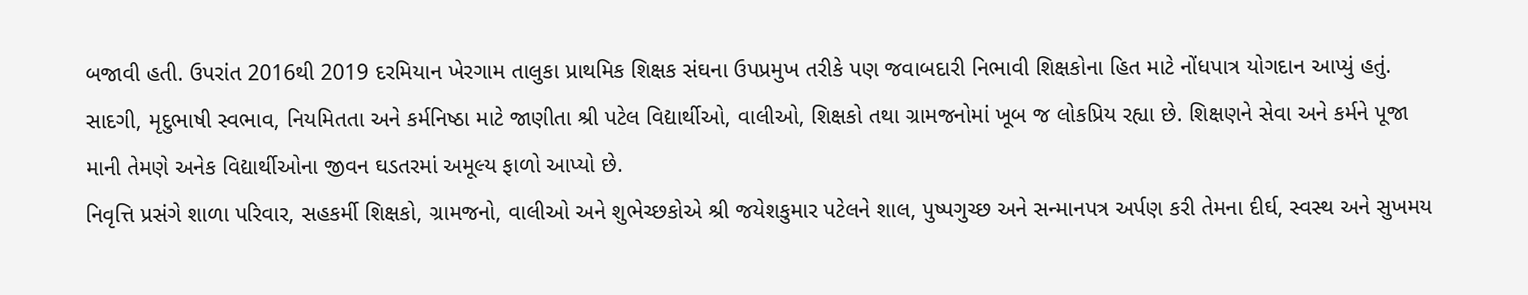બજાવી હતી. ઉપરાંત 2016થી 2019 દરમિયાન ખેરગામ તાલુકા પ્રાથમિક શિક્ષક સંઘના ઉપપ્રમુખ તરીકે પણ જવાબદારી નિભાવી શિક્ષકોના હિત માટે નોંધપાત્ર યોગદાન આપ્યું હતું.
સાદગી, મૃદુભાષી સ્વભાવ, નિયમિતતા અને કર્મનિષ્ઠા માટે જાણીતા શ્રી પટેલ વિદ્યાર્થીઓ, વાલીઓ, શિક્ષકો તથા ગ્રામજનોમાં ખૂબ જ લોકપ્રિય રહ્યા છે. શિક્ષણને સેવા અને કર્મને પૂજા માની તેમણે અનેક વિદ્યાર્થીઓના જીવન ઘડતરમાં અમૂલ્ય ફાળો આપ્યો છે.
નિવૃત્તિ પ્રસંગે શાળા પરિવાર, સહકર્મી શિક્ષકો, ગ્રામજનો, વાલીઓ અને શુભેચ્છકોએ શ્રી જયેશકુમાર પટેલને શાલ, પુષ્પગુચ્છ અને સન્માનપત્ર અર્પણ કરી તેમના દીર્ઘ, સ્વસ્થ અને સુખમય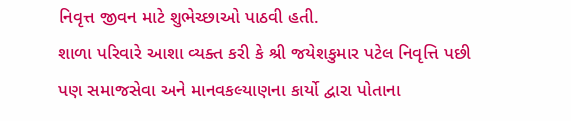નિવૃત્ત જીવન માટે શુભેચ્છાઓ પાઠવી હતી.
શાળા પરિવારે આશા વ્યક્ત કરી કે શ્રી જયેશકુમાર પટેલ નિવૃત્તિ પછી પણ સમાજસેવા અને માનવકલ્યાણના કાર્યો દ્વારા પોતાના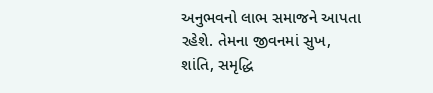અનુભવનો લાભ સમાજને આપતા રહેશે. તેમના જીવનમાં સુખ, શાંતિ, સમૃદ્ધિ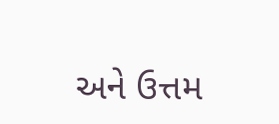અને ઉત્તમ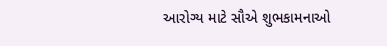આરોગ્ય માટે સૌએ શુભકામનાઓ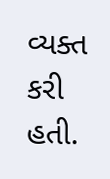વ્યક્ત કરી હતી.